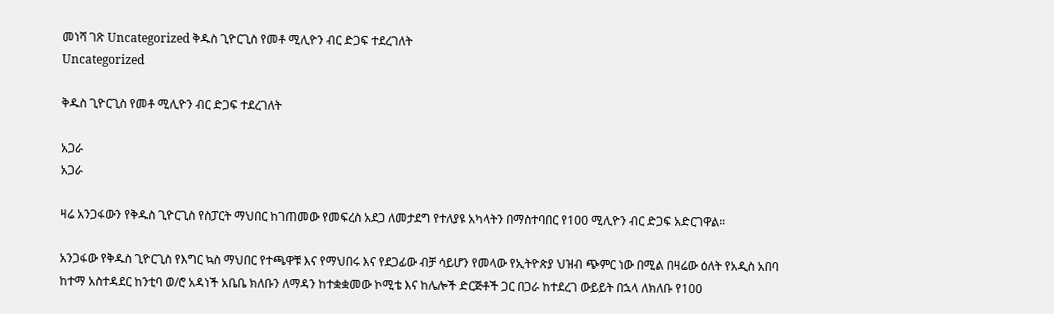መነሻ ገጽ Uncategorized ቅዱስ ጊዮርጊስ የመቶ ሚሊዮን ብር ድጋፍ ተደረገለት
Uncategorized

ቅዱስ ጊዮርጊስ የመቶ ሚሊዮን ብር ድጋፍ ተደረገለት

አጋራ
አጋራ

ዛሬ አንጋፋውን የቅዱስ ጊዮርጊስ የስፓርት ማህበር ከገጠመው የመፍረስ አደጋ ለመታደግ የተለያዩ አካላትን በማስተባበር የ100 ሚሊዮን ብር ድጋፍ አድርገዋል።

አንጋፋው የቅዱስ ጊዮርጊስ የእግር ኳስ ማህበር የተጫዋቹ እና የማህበሩ እና የደጋፊው ብቻ ሳይሆን የመላው የኢትዮጵያ ህዝብ ጭምር ነው በሚል በዛሬው ዕለት የአዲስ አበባ ከተማ አስተዳደር ከንቲባ ወ/ሮ አዳነች አቤቤ ክለቡን ለማዳን ከተቋቋመው ኮሚቴ እና ከሌሎች ድርጅቶች ጋር በጋራ ከተደረገ ውይይት በኋላ ለክለቡ የ100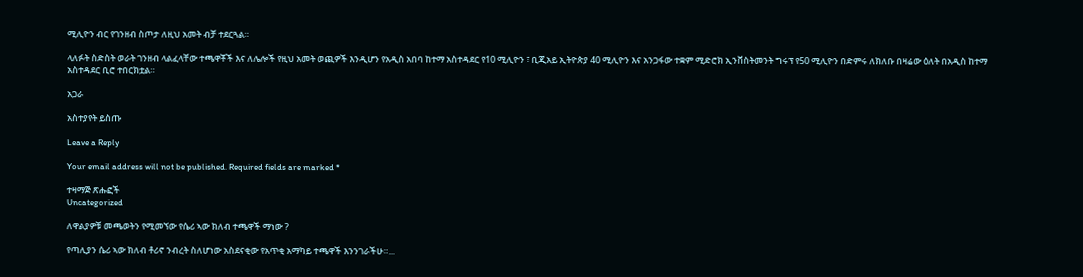ሚሊዮን ብር የገንዘብ ስጦታ ለዚህ አመት ብቻ ተደርጓል።

ላለፉት ስድስት ወራት ገንዘብ ላልፈላቸው ተጫዋቾች እና ለሌሎች የዚህ አመት ወጪዎች እንዲሆን የአዲስ አበባ ከተማ አስተዳደር የ10 ሚሊዮን ፣ ቢጂአይ ኢትዮጵያ 40 ሚሊዮን እና አንጋፋው ተቋም ሚድሮክ ኢንቨስትመንት ግሩፕ የ50 ሚሊዮን በድምሩ ለክለቡ በዛሬው ዕለት በአዲስ ከተማ አስተዳደር ቢሮ ተበርክቷል።

አጋራ

አስተያየት ይስጡ

Leave a Reply

Your email address will not be published. Required fields are marked *

ተዛማጅ ጽሑፎች
Uncategorized

ለዋልያዎቹ መጫወትን የሚመኘው የሴሪ ኣው ክለብ ተጫዋች ማነው ?

የጣሊያን ሴሪ ኣው ክለብ ቶሪኖ ንብረት ስለሆነው አስደናቂው የአጥቂ አማካይ ተጫዋች እንንገራችሁ።...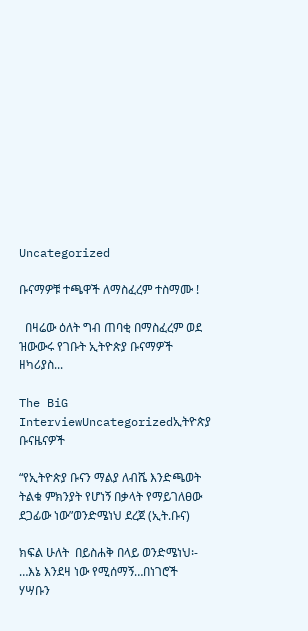Uncategorized

ቡናማዎቹ ተጫዋች ለማስፈረም ተስማሙ !

  በዛሬው ዕለት ግብ ጠባቂ በማስፈረም ወደ ዝውውሩ የገቡት ኢትዮጵያ ቡናማዎች ዘካሪያስ...

The BiG InterviewUncategorizedኢትዮጵያ ቡናዜናዎች

“የኢትዮጵያ ቡናን ማልያ ለብሼ እንድጫወት ትልቁ ምክንያት የሆነኝ በቃላት የማይገለፀው ደጋፊው ነው”ወንድሜነህ ደረጀ (ኢት.ቡና)

ክፍል ሁለት  በይስሐቅ በላይ ወንድሜነህ፡- …እኔ እንደዛ ነው የሚሰማኝ…በነገሮች ሃሣቡን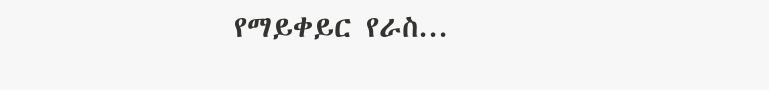የማይቀይር የራስ...